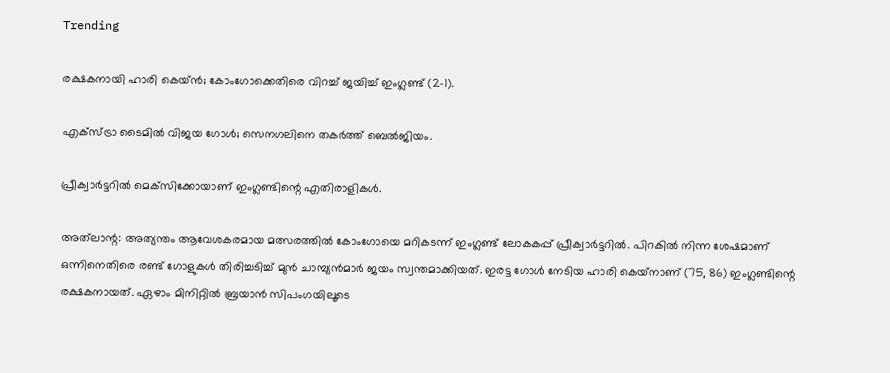Trending

രക്ഷകനായി ഹാരി കെയ്ൻ; കോംഗോക്കെതിരെ വിറച്ച് ജയിച്ച് ഇംഗ്ലണ്ട് (2-1).

എക്‌സ്ട്രാ ടൈമില്‍ വിജയ ഗോള്‍; സെനഗലിനെ തകര്‍ത്ത് ബെല്‍ജിയം.

പ്രീക്വാർട്ടറിൽ മെക്‌സിക്കോയാണ് ഇംഗ്ലണ്ടിന്റെ എതിരാളികൾ.

അത്‌ലാന്റ: അത്യന്തം ആവേശകരമായ മത്സരത്തിൽ കോംഗോയെ മറികടന്ന് ഇംഗ്ലണ്ട് ലോകകപ്പ് പ്രീക്വാർട്ടറിൽ. പിറകിൽ നിന്ന ശേഷമാണ് ഒന്നിനെതിരെ രണ്ട് ഗോളുകൾ തിരിച്ചടിച്ച് മുൻ ചാമ്പ്യൻമാർ ജയം സ്വന്തമാക്കിയത്. ഇരട്ട ഗോൾ നേടിയ ഹാരി കെയ്‌നാണ് (75, 86) ഇംഗ്ലണ്ടിന്റെ രക്ഷകനായത്. ഏഴാം മിനിറ്റിൽ ബ്രയാൻ സിപംഗയിലൂടെ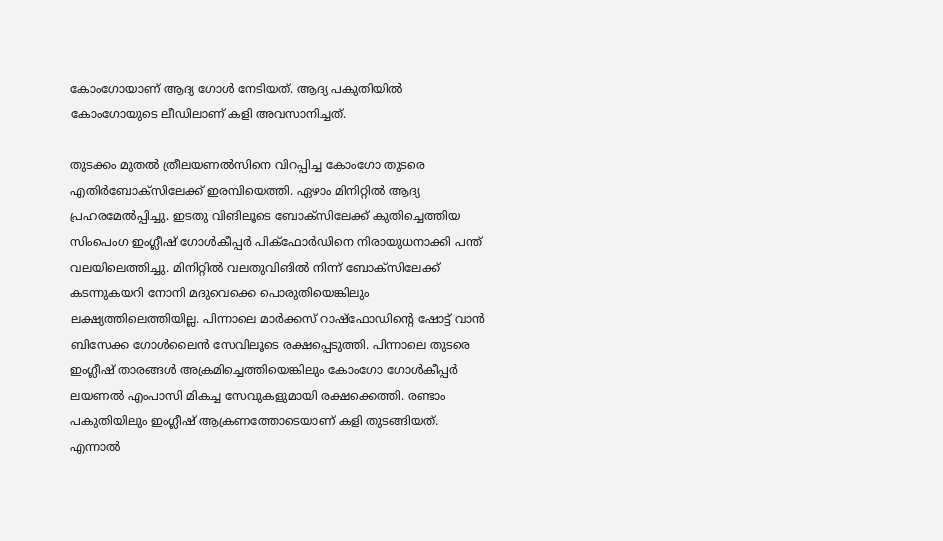കോംഗോയാണ് ആദ്യ ഗോൾ നേടിയത്. ആദ്യ പകുതിയിൽ കോംഗോയുടെ ലീഡിലാണ് കളി അവസാനിച്ചത്.

തുടക്കം മുതൽ ത്രീലയണൽസിനെ വിറപ്പിച്ച കോംഗോ തുടരെ എതിർബോക്‌സിലേക്ക് ഇരമ്പിയെത്തി. ഏഴാം മിനിറ്റിൽ ആദ്യ പ്രഹരമേൽപ്പിച്ചു. ഇടതു വിങിലൂടെ ബോക്‌സിലേക്ക് കുതിച്ചെത്തിയ സിംപെംഗ ഇംഗ്ലീഷ് ഗോൾകീപ്പർ പിക്‌ഫോർഡിനെ നിരായുധനാക്കി പന്ത് വലയിലെത്തിച്ചു. മിനിറ്റിൽ വലതുവിങിൽ നിന്ന് ബോക്‌സിലേക്ക് കടന്നുകയറി നോനി മദുവെക്കെ പൊരുതിയെങ്കിലും ലക്ഷ്യത്തിലെത്തിയില്ല. പിന്നാലെ മാർക്കസ് റാഷ്‌ഫോഡിന്റെ ഷോട്ട് വാൻ ബിസേക്ക ഗോൾലൈൻ സേവിലൂടെ രക്ഷപ്പെടുത്തി. പിന്നാലെ തുടരെ ഇംഗ്ലീഷ് താരങ്ങൾ അക്രമിച്ചെത്തിയെങ്കിലും കോംഗോ ഗോൾകീപ്പർ ലയണൽ എംപാസി മികച്ച സേവുകളുമായി രക്ഷക്കെത്തി. രണ്ടാം പകുതിയിലും ഇംഗ്ലീഷ് ആക്രണത്തോടെയാണ് കളി തുടങ്ങിയത്. എന്നാൽ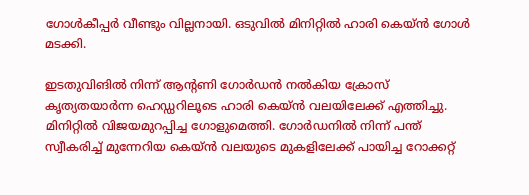ഗോൾകീപ്പർ വീണ്ടും വില്ലനായി. ഒടുവിൽ മിനിറ്റിൽ ഹാരി കെയ്ൻ ഗോൾ മടക്കി.

ഇടതുവിങിൽ നിന്ന് ആന്റണി ഗോർഡൻ നൽകിയ ക്രോസ് കൃത്യതയാർന്ന ഹെഡ്ഡറിലൂടെ ഹാരി കെയ്ൻ വലയിലേക്ക് എത്തിച്ചു. മിനിറ്റിൽ വിജയമുറപ്പിച്ച ഗോളുമെത്തി. ഗോർഡനിൽ നിന്ന് പന്ത് സ്വീകരിച്ച് മുന്നേറിയ കെയ്ൻ വലയുടെ മുകളിലേക്ക് പായിച്ച റോക്കറ്റ്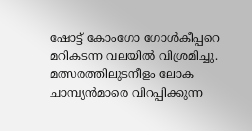ഷോട്ട് കോംഗോ ഗോൾകീപ്പറെ മറികടന്ന വലയിൽ വിശ്രമിച്ചു. മത്സരത്തിലുടനീളം ലോക ചാമ്പ്യൻമാരെ വിറപ്പിക്കുന്ന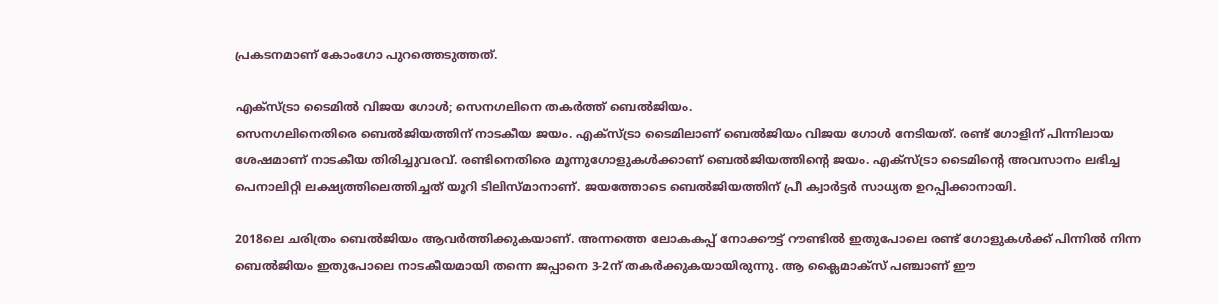പ്രകടനമാണ് കോംഗോ പുറത്തെടുത്തത്.

എക്‌സ്ട്രാ ടൈമില്‍ വിജയ ഗോള്‍; സെനഗലിനെ തകര്‍ത്ത് ബെല്‍ജിയം.
സെനഗലിനെതിരെ ബെല്‍ജിയത്തിന് നാടകീയ ജയം. എക്‌സ്ട്രാ ടൈമിലാണ് ബെല്‍ജിയം വിജയ ഗോള്‍ നേടിയത്. രണ്ട് ഗോളിന് പിന്നിലായ ശേഷമാണ് നാടകീയ തിരിച്ചുവരവ്. രണ്ടിനെതിരെ മൂന്നുഗോളുകള്‍ക്കാണ് ബെല്‍ജിയത്തിന്റെ ജയം. എക്‌സ്ട്രാ ടൈമിന്റെ അവസാനം ലഭിച്ച പെനാലിറ്റി ലക്ഷ്യത്തിലെത്തിച്ചത് യൂറി ടിലിസ്മാനാണ്. ജയത്തോടെ ബെല്‍ജിയത്തിന് പ്രീ ക്വാര്‍ട്ടര്‍ സാധ്യത ഉറപ്പിക്കാനായി.

2018ലെ ചരിത്രം ബെല്‍ജിയം ആവര്‍ത്തിക്കുകയാണ്. അന്നത്തെ ലോകകപ്പ് നോക്കൗട്ട് റൗണ്ടില്‍ ഇതുപോലെ രണ്ട് ഗോളുകള്‍ക്ക് പിന്നില്‍ നിന്ന ബെല്‍ജിയം ഇതുപോലെ നാടകീയമായി തന്നെ ജപ്പാനെ 3-2ന് തകര്‍ക്കുകയായിരുന്നു. ആ ക്ലൈമാക്‌സ് പഞ്ചാണ് ഈ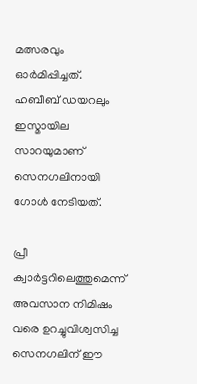മത്സരവും ഓര്‍മിപ്പിച്ചത്. ഹബീബ് ഡയറലും ഇസ്മായില സാറയുമാണ് സെനഗലിനായി ഗോള്‍ നേടിയത്.

പ്രീ ക്വാര്‍ട്ടറിലെത്തുമെന്ന് അവസാന നിമിഷം വരെ ഉറച്ചുവിശ്വസിച്ച സെനഗലിന് ഈ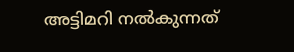അട്ടിമറി നല്‍കുന്നത്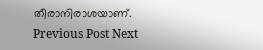തീരാനിരാശയാണ്.
Previous Post Next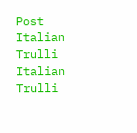Post
Italian Trulli
Italian Trulli